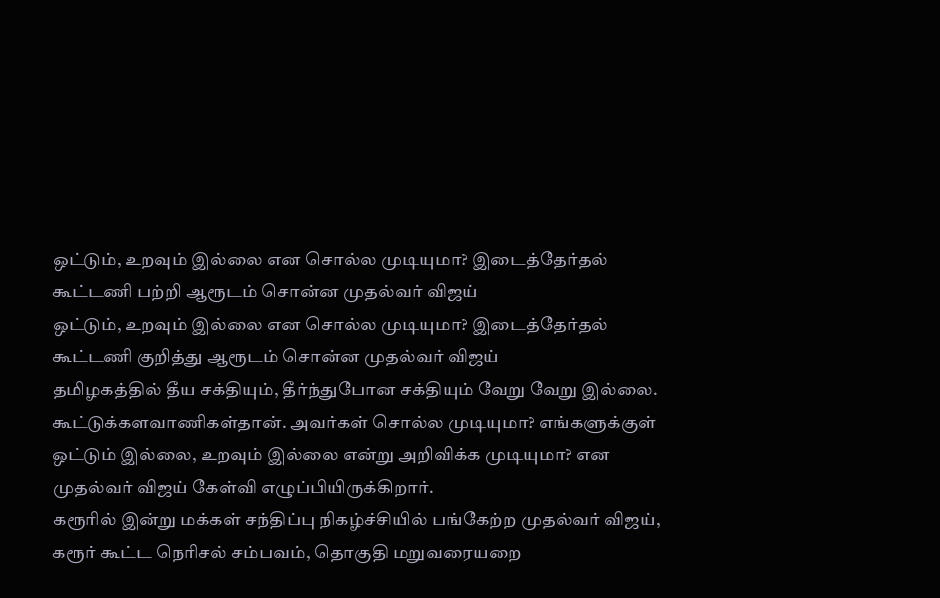ஒட்டும், உறவும் இல்லை என சொல்ல முடியுமா? இடைத்தேர்தல் கூட்டணி பற்றி ஆரூடம் சொன்ன முதல்வர் விஜய்
ஒட்டும், உறவும் இல்லை என சொல்ல முடியுமா? இடைத்தேர்தல் கூட்டணி குறித்து ஆரூடம் சொன்ன முதல்வர் விஜய்
தமிழகத்தில் தீய சக்தியும், தீர்ந்துபோன சக்தியும் வேறு வேறு இல்லை. கூட்டுக்களவாணிகள்தான். அவர்கள் சொல்ல முடியுமா? எங்களுக்குள் ஒட்டும் இல்லை, உறவும் இல்லை என்று அறிவிக்க முடியுமா? என முதல்வர் விஜய் கேள்வி எழுப்பியிருக்கிறார்.
கரூரில் இன்று மக்கள் சந்திப்பு நிகழ்ச்சியில் பங்கேற்ற முதல்வர் விஜய், கரூர் கூட்ட நெரிசல் சம்பவம், தொகுதி மறுவரையறை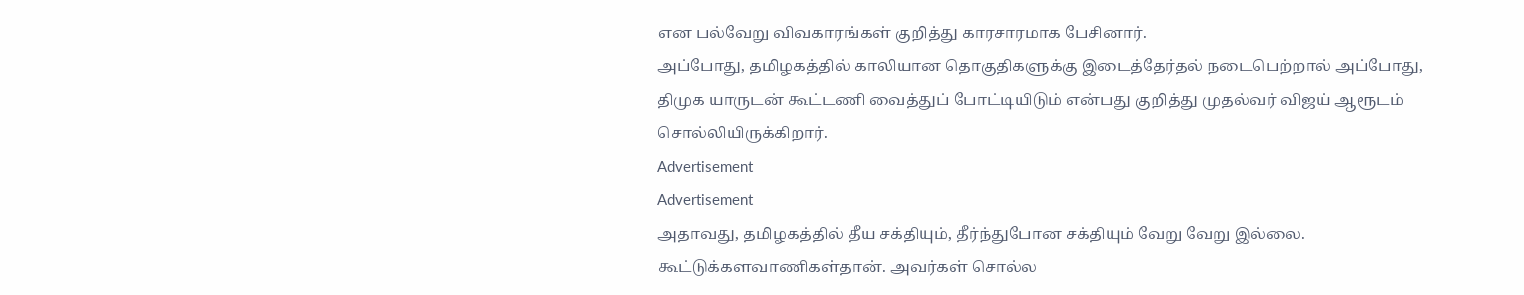என பல்வேறு விவகாரங்கள் குறித்து காரசாரமாக பேசினார்.
அப்போது, தமிழகத்தில் காலியான தொகுதிகளுக்கு இடைத்தேர்தல் நடைபெற்றால் அப்போது, திமுக யாருடன் கூட்டணி வைத்துப் போட்டியிடும் என்பது குறித்து முதல்வர் விஜய் ஆரூடம் சொல்லியிருக்கிறார்.
Advertisement
Advertisement
அதாவது, தமிழகத்தில் தீய சக்தியும், தீர்ந்துபோன சக்தியும் வேறு வேறு இல்லை. கூட்டுக்களவாணிகள்தான். அவர்கள் சொல்ல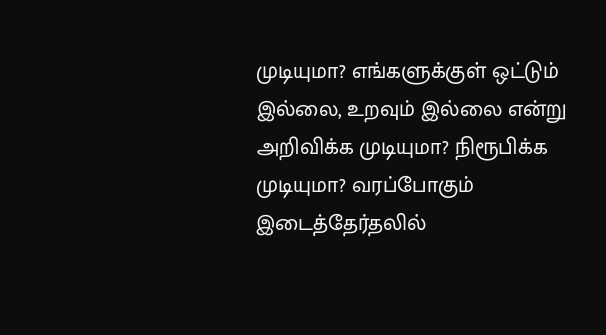முடியுமா? எங்களுக்குள் ஒட்டும் இல்லை, உறவும் இல்லை என்று அறிவிக்க முடியுமா? நிரூபிக்க முடியுமா? வரப்போகும் இடைத்தேர்தலில்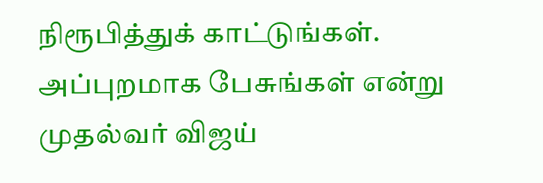நிரூபித்துக் காட்டுங்கள். அப்புறமாக பேசுங்கள் என்று முதல்வர் விஜய்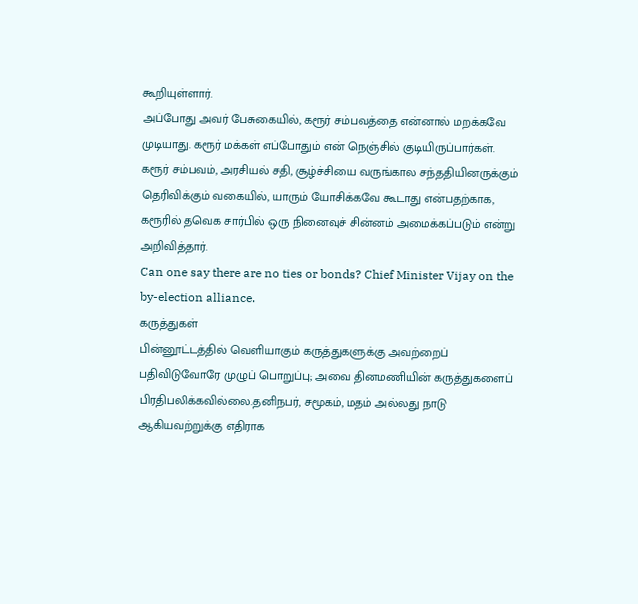கூறியுள்ளார்.
அப்போது அவர் பேசுகையில், கரூர் சம்பவத்தை என்னால் மறக்கவே முடியாது. கரூர் மக்கள் எப்போதும் என் நெஞ்சில் குடியிருப்பார்கள். கரூர் சம்பவம், அரசியல் சதி, சூழ்ச்சியை வருங்கால சந்ததியினருக்கும் தெரிவிக்கும் வகையில், யாரும் யோசிக்கவே கூடாது என்பதற்காக, கரூரில் தவெக சார்பில் ஒரு நினைவுச் சின்னம் அமைக்கப்படும் என்று அறிவித்தார்.
Can one say there are no ties or bonds? Chief Minister Vijay on the by-election alliance.
கருத்துகள்
பின்னூட்டத்தில் வெளியாகும் கருத்துகளுக்கு அவற்றைப் பதிவிடுவோரே முழுப் பொறுப்பு; அவை தினமணியின் கருத்துகளைப் பிரதிபலிக்கவில்லை.தனிநபர், சமூகம், மதம் அல்லது நாடு ஆகியவற்றுக்கு எதிராக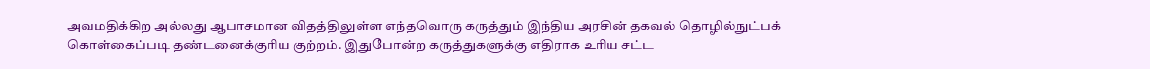அவமதிக்கிற அல்லது ஆபாசமான விதத்திலுள்ள எந்தவொரு கருத்தும் இந்திய அரசின் தகவல் தொழில்நுட்பக் கொள்கைப்படி தண்டனைக்குரிய குற்றம். இதுபோன்ற கருத்துகளுக்கு எதிராக உரிய சட்ட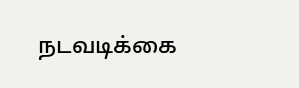நடவடிக்கை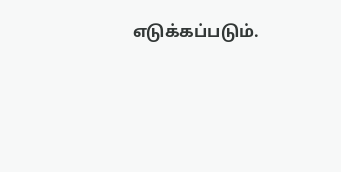எடுக்கப்படும்.